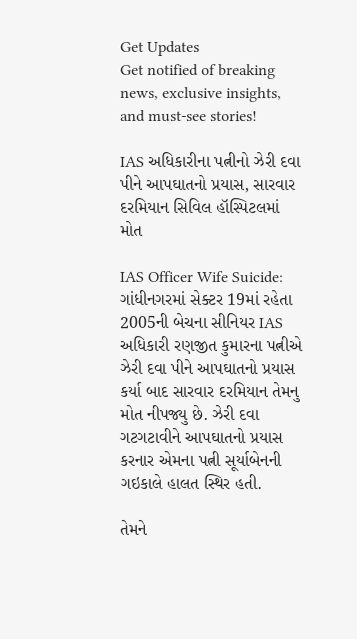Get Updates
Get notified of breaking news, exclusive insights, and must-see stories!

IAS અધિકારીના પત્નીનો ઝેરી દવા પીને આપઘાતનો પ્રયાસ, સારવાર દરમિયાન સિવિલ હૉસ્પિટલમાં મોત

IAS Officer Wife Suicide: ગાંધીનગરમાં સેક્ટર 19માં રહેતા 2005ની બેચના સીનિયર IAS અધિકારી રણજીત કુમારના પત્નીએ ઝેરી દવા પીને આપઘાતનો પ્રયાસ કર્યા બાદ સારવાર દરમિયાન તેમનુ મોત નીપજ્યુ છે. ઝેરી દવા ગટગટાવીને આપઘાતનો પ્રયાસ કરનાર એમના પત્ની સૂર્યાબેનની ગઇકાલે હાલત સ્થિર હતી.

તેમને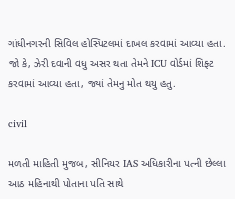ગાંધીનગરની સિવિલ હોસ્પિટલમાં દાખલ કરવામાં આવ્યા હતા. જો કે, ઝેરી દવાની વધુ અસર થતા તેમને ICU વોર્ડમાં શિફ્ટ કરવામાં આવ્યા હતા, જ્યાં તેમનુ મોત થયુ હતુ.

civil

મળતી માહિતી મુજબ, સીનિયર IAS અધિકારીના પત્ની છેલ્લા આઠ મહિનાથી પોતાના પતિ સાથે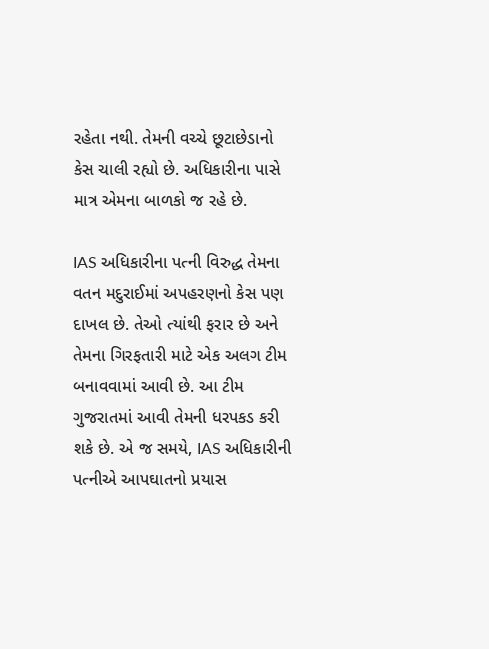રહેતા નથી. તેમની વચ્ચે છૂટાછેડાનો કેસ ચાલી રહ્યો છે. અધિકારીના પાસે માત્ર એમના બાળકો જ રહે છે.

IAS અધિકારીના પત્ની વિરુદ્ધ તેમના વતન મદુરાઈમાં અપહરણનો કેસ પણ દાખલ છે. તેઓ ત્યાંથી ફરાર છે અને તેમના ગિરફતારી માટે એક અલગ ટીમ બનાવવામાં આવી છે. આ ટીમ ગુજરાતમાં આવી તેમની ધરપકડ કરી શકે છે. એ જ સમયે, IAS અધિકારીની પત્નીએ આપઘાતનો પ્રયાસ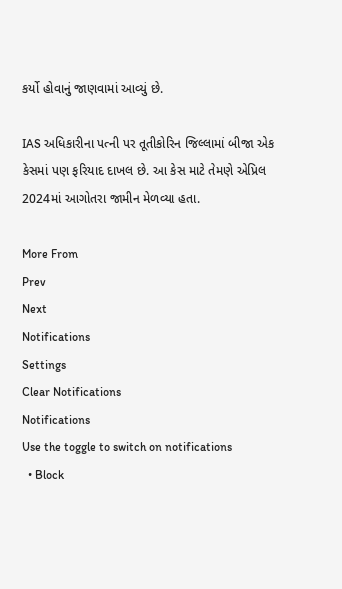કર્યો હોવાનું જાણવામાં આવ્યું છે.

IAS અધિકારીના પત્ની પર તૂતીકોરિન જિલ્લામાં બીજા એક કેસમાં પણ ફરિયાદ દાખલ છે. આ કેસ માટે તેમણે એપ્રિલ 2024માં આગોતરા જામીન મેળવ્યા હતા.

More From
Prev
Next
Notifications
Settings
Clear Notifications
Notifications
Use the toggle to switch on notifications
  • Block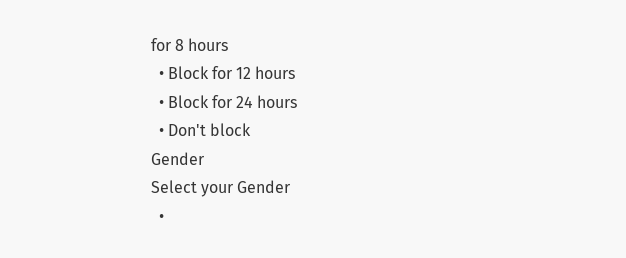for 8 hours
  • Block for 12 hours
  • Block for 24 hours
  • Don't block
Gender
Select your Gender
  •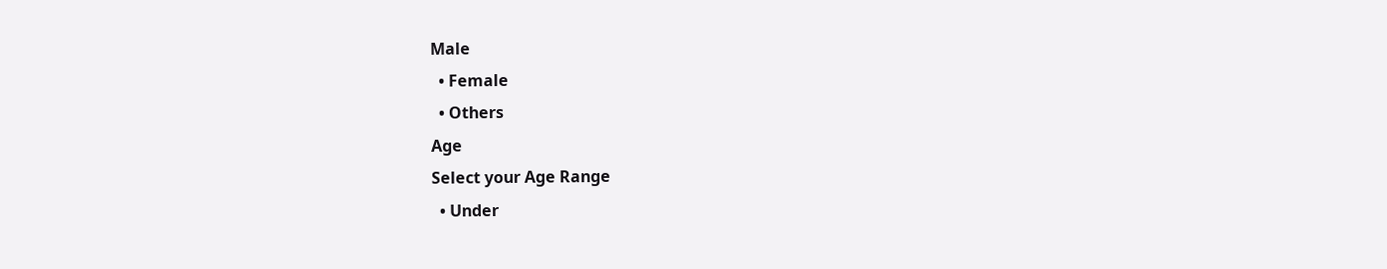Male
  • Female
  • Others
Age
Select your Age Range
  • Under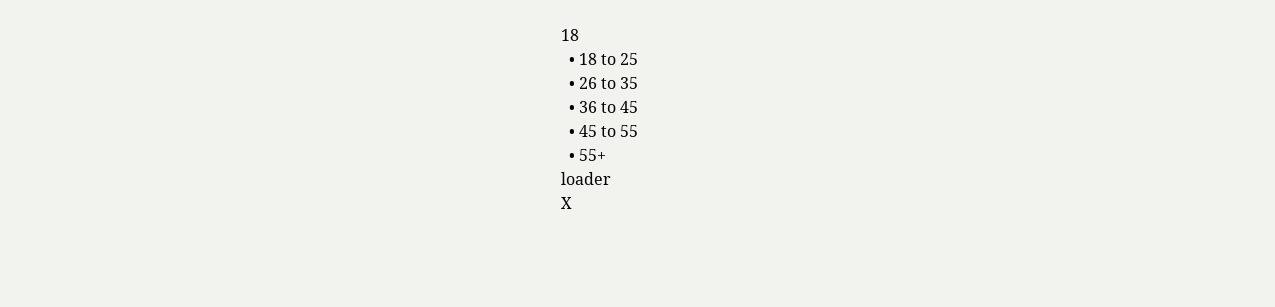18
  • 18 to 25
  • 26 to 35
  • 36 to 45
  • 45 to 55
  • 55+
loader
X